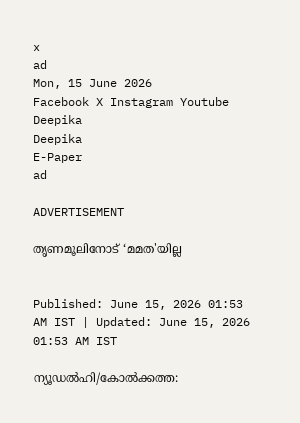x
ad
Mon, 15 June 2026
Facebook X Instagram Youtube
Deepika
Deepika
E-Paper
ad

ADVERTISEMENT

തൃണമൂലിനോട് ‘മമത'യില്ല


Published: June 15, 2026 01:53 AM IST | Updated: June 15, 2026 01:53 AM IST

ന്യൂഡൽഹി/കോൽക്കത്ത: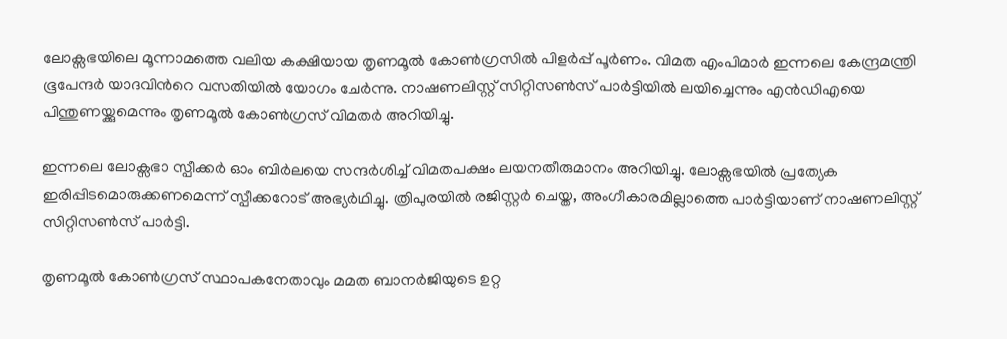ലോക്സഭയിലെ മൂന്നാമത്തെ വലിയ കക്ഷിയായ തൃണമൂൽ കോൺഗ്രസിൽ പിളർപ്പ് പൂർണം. വിമത എംപിമാർ ഇന്നലെ കേന്ദ്രമന്ത്രി ഭൂപേന്ദർ യാദവിന്‍റെ വസതിയിൽ യോഗം ചേർന്നു. നാഷണലിസ്റ്റ് സിറ്റിസൺസ് പാർട്ടിയിൽ ലയിച്ചെന്നും എൻഡിഎയെ പിന്തുണയ്ക്കുമെന്നും തൃണമൂൽ കോൺഗ്രസ് വിമതർ അറിയിച്ചു.

ഇന്നലെ ലോക്സഭാ സ്പീക്കർ ഓം ബിർലയെ സന്ദർശിച്ച് വിമതപക്ഷം ലയനതീരുമാനം അറിയിച്ചു. ലോക്സഭയിൽ പ്രത്യേക ഇരിപ്പിടമൊരുക്കണമെന്ന് സ്പീക്കറോട് അഭ്യർഥിച്ചു. ത്രിപുരയിൽ രജിസ്റ്റർ ചെയ്ത, അംഗീകാരമില്ലാത്തെ പാർട്ടിയാണ് നാഷണലിസ്റ്റ് സിറ്റിസൺസ് പാർട്ടി.

തൃണമൂൽ കോൺഗ്രസ് സ്ഥാപകനേതാവും മമത ബാനർജിയുടെ ഉറ്റ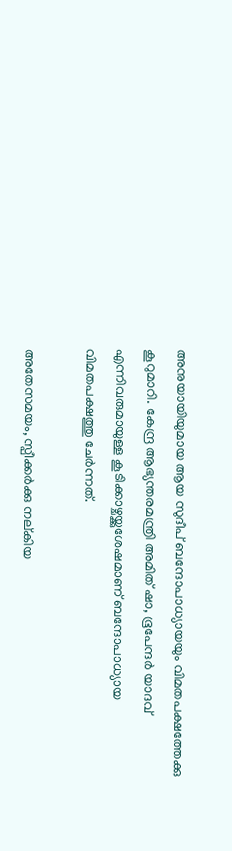അനുയായിയുമായ ആയ സുദീപ് ബന്ദോപാധ്യായയും വിമതപക്ഷത്തേക്കു കൂറുമാറി. കേന്ദ്ര ആഭ്യന്തരമന്ത്രി അമിത് ഷാ, ഭൂപേന്ദർ യാദവ് എന്നിവരുമായുള്ള കൂടിക്കാഴ്ചയ്ക്കുശേഷമാണ് ബന്ദോപാധ്യായ വിമതപക്ഷത്തു ചേർന്നത്.

അതേസമയം, സ്പീക്കർക്കു നല്കിയ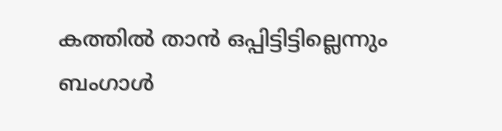കത്തിൽ താൻ ഒപ്പിട്ടിട്ടില്ലെന്നും ബംഗാൾ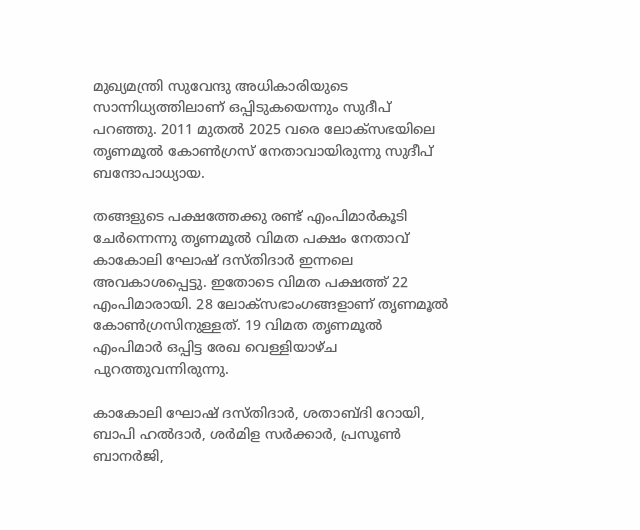മുഖ്യമന്ത്രി സുവേന്ദു അധികാരിയുടെ സാന്നിധ്യത്തിലാണ് ഒപ്പിടുകയെന്നും സുദീപ് പറഞ്ഞു. 2011 മുതൽ 2025 വരെ ലോക്സഭയിലെ തൃണമൂൽ കോൺഗ്രസ് നേതാവായിരുന്നു സുദീപ് ബന്ദോപാധ്യായ.

തങ്ങളുടെ പക്ഷത്തേക്കു രണ്ട് എംപിമാർകൂടി ചേർന്നെന്നു തൃണമൂൽ വിമത പക്ഷം നേതാവ് കാകോലി ഘോഷ് ദസ്തിദാർ ഇന്നലെ അവകാശപ്പെട്ടു. ഇതോടെ വിമത പക്ഷത്ത് 22 എംപിമാരായി. 28 ലോക്സഭാംഗങ്ങളാണ് തൃണമൂൽ കോൺഗ്രസിനുള്ളത്. 19 വിമത തൃണമൂൽ എംപിമാർ ഒപ്പിട്ട രേഖ വെള്ളിയാഴ്ച പുറത്തുവന്നിരുന്നു.

കാകോലി ഘോഷ് ദസ്തിദാർ, ശതാബ്ദി റോയി, ബാപി ഹൽദാർ, ശർമിള സർക്കാർ, പ്രസൂൺ ബാനർജി,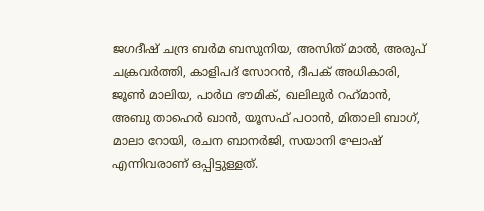ജഗദീഷ് ചന്ദ്ര ബർമ ബസുനിയ, അസിത് മാൽ, അരുപ് ചക്രവർത്തി, കാളിപദ് സോറൻ, ദീപക് അധികാരി, ജൂൺ മാലിയ, പാർഥ ഭൗമിക്, ഖലിലുർ റഹ്‌മാൻ, അബു താഹെർ ഖാൻ, യൂസഫ് പഠാൻ, മിതാലി ബാഗ്, മാലാ റോയി, രചന ബാനർജി, സയാനി ഘോഷ് എന്നിവരാണ് ഒപ്പിട്ടുള്ളത്.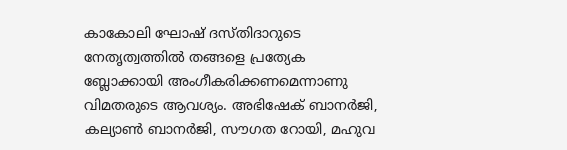കാകോലി ഘോഷ് ദസ്തിദാറുടെ നേതൃത്വത്തിൽ തങ്ങളെ പ്രത്യേക ബ്ലോക്കായി അംഗീകരിക്കണമെന്നാണു വിമതരുടെ ആവശ്യം. അഭിഷേക് ബാനർജി, കല്യാൺ ബാനർജി, സൗഗത റോയി, മഹുവ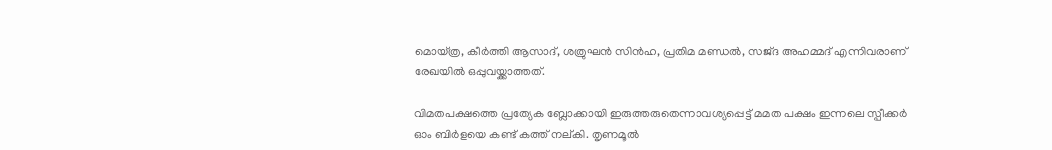മൊയ്ത്ര, കീർത്തി ആസാദ്, ശത്രുഘൻ സിൻഹ, പ്രതിമ മണ്ഡൽ, സജ്ദ അഹമ്മദ് എന്നിവരാണ് രേഖയിൽ ഒപ്പുവയ്ക്കാത്തത്.

വിമതപക്ഷത്തെ പ്രത്യേക ബ്ലോക്കായി ഇരുത്തരുതെന്നാവശ്യപ്പെട്ട് മമത പക്ഷം ഇന്നലെ സ്പീക്കർ ഓം ബിർളയെ കണ്ട് കത്ത് നല്കി. തൃണമൂൽ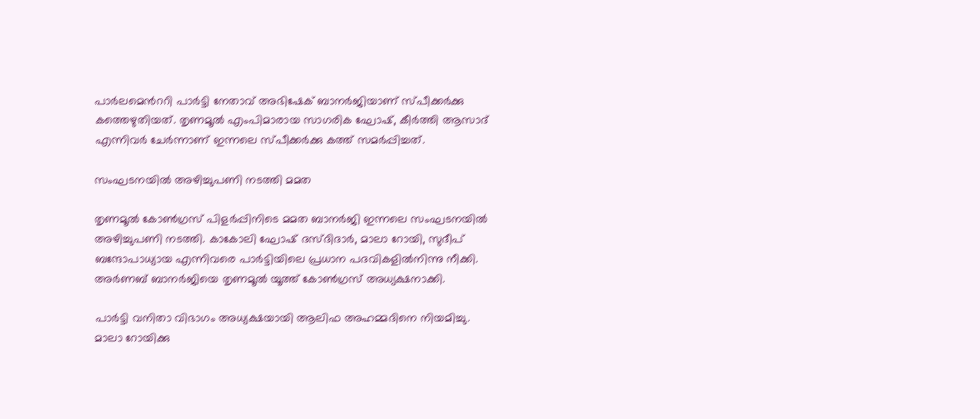പാർലമെന്‍ററി പാർട്ടി നേതാവ് അഭിഷേക് ബാനർജിയാണ് സ്പീക്കർക്കു കത്തെഴുതിയത്. തൃണമൂൽ എംപിമാരായ സാഗരിക ഘോഷ്, കീർത്തി ആസാദ് എന്നിവർ ചേർന്നാണ് ഇന്നലെ സ്പീക്കർക്കു കത്ത് സമർപ്പിച്ചത്.

സംഘടനയിൽ അഴിച്ചുപണി നടത്തി മമത

തൃണമൂൽ കോൺഗ്രസ് പിളർപ്പിനിടെ മമത ബാനർജി ഇന്നലെ സംഘടനയിൽ അഴിച്ചുപണി നടത്തി. കാകോലി ഘോഷ് ദസ്ദിദാർ, മാലാ റോയി, സുദീപ് ബന്ദോപാധ്യായ എന്നിവരെ പാർട്ടിയിലെ പ്രധാന പദവികളിൽനിന്നു നീക്കി. അർണബ് ബാനർജിയെ തൃണമൂൽ യൂത്ത് കോൺഗ്രസ് അധ്യക്ഷനാക്കി.

പാർട്ടി വനിതാ വിഭാഗം അധ്യക്ഷയായി ആലിഫ അഹമ്മദിനെ നിയമിച്ചു. മാലാ റോയിക്കു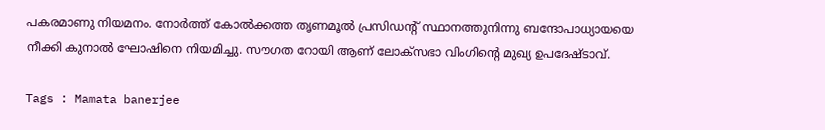പകരമാണു നിയമനം. നോർത്ത് കോൽക്കത്ത തൃണമൂൽ പ്രസിഡന്‍റ് സ്ഥാനത്തുനിന്നു ബന്ദോപാധ്യായയെ നീക്കി കുനാൽ ഘോഷിനെ നിയമിച്ചു. സൗഗത റോയി ആണ് ലോക്സഭാ വിംഗിന്‍റെ മുഖ്യ ഉപദേഷ്ടാവ്.

Tags : Mamata banerjee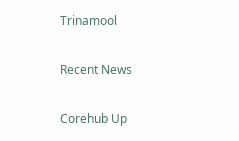Trinamool

Recent News

Corehub Up